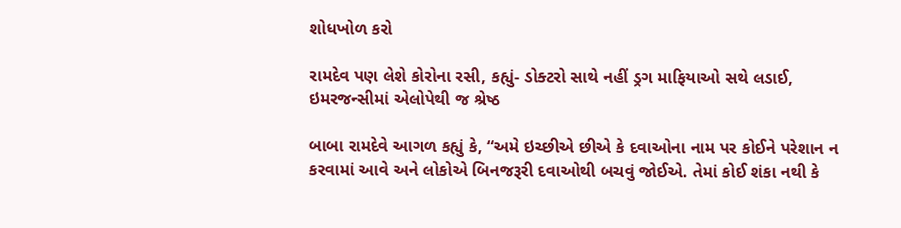શોધખોળ કરો

રામદેવ પણ લેશે કોરોના રસી, કહ્યું- ડોક્ટરો સાથે નહીં ડ્રગ માફિયાઓ સથે લડાઈ, ઇમરજન્સીમાં એલોપેથી જ શ્રેષ્ઠ

બાબા રામદેવે આગળ કહ્યું કે, “અમે ઇચ્છીએ છીએ કે દવાઓના નામ પર કોઈને પરેશાન ન કરવામાં આવે અને લોકોએ બિનજરૂરી દવાઓથી બચવું જોઈએ. તેમાં કોઈ શંકા નથી કે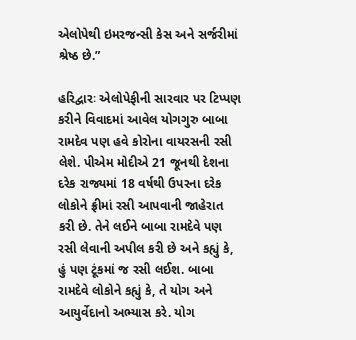એલોપેથી ઇમરજન્સી કેસ અને સર્જરીમાં શ્રેષ્ઠ છે.”

હરિદ્વારઃ એલોપેફીની સારવાર પર ટિપ્પણ કરીને વિવાદમાં આવેલ યોગગુરુ બાબા રામદેવ પણ હવે કોરોના વાયરસની રસી લેશે. પીએમ મોદીએ 21 જૂનથી દેશના દરેક રાજ્યમાં 18 વર્ષથી ઉપરના દરેક લોકોને ફ્રીમાં રસી આપવાની જાહેરાત કરી છે. તેને લઈને બાબા રામદેવે પણ રસી લેવાની અપીલ કરી છે અને કહ્યું કે, હું પણ ટૂંકમાં જ રસી લઈશ. બાબા રામદેવે લોકોને કહ્યું કે, તે યોગ અને આયુર્વેદાનો અભ્યાસ કરે. યોગ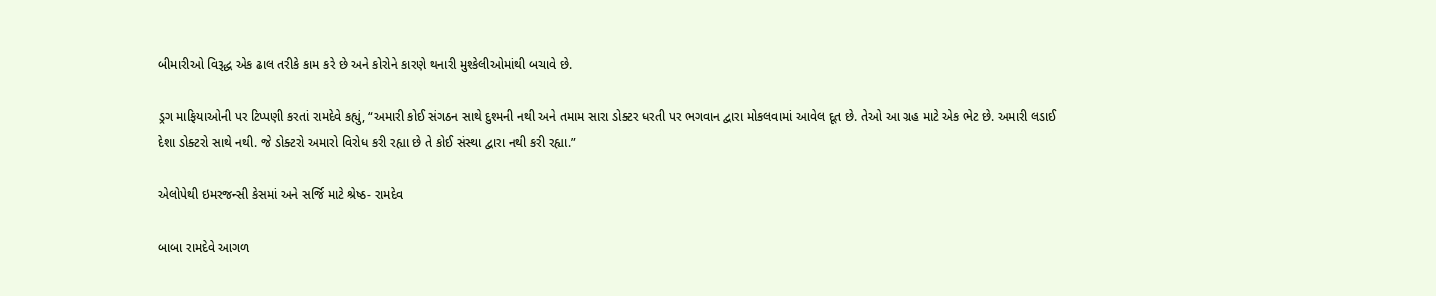બીમારીઓ વિરૂદ્ધ એક ઢાલ તરીકે કામ કરે છે અને કોરોને કારણે થનારી મુશ્કેલીઓમાંથી બચાવે છે.

ડ્રગ માફિયાઓની પર ટિપ્પણી કરતાં રામદેવે કહ્યું, “અમારી કોઈ સંગઠન સાથે દુશ્મની નથી અને તમામ સારા ડોક્ટર ધરતી પર ભગવાન દ્વારા મોકલવામાં આવેલ દૂત છે. તેઓ આ ગ્રહ માટે એક ભેટ છે. અમારી લડાઈ દેશા ડોક્ટરો સાથે નથી. જે ડોક્ટરો અમારો વિરોધ કરી રહ્યા છે તે કોઈ સંસ્થા દ્વારા નથી કરી રહ્યા.”

એલોપેથી ઇમરજન્સી કેસમાં અને સર્જિ માટે શ્રેષ્ઠ- રામદેવ

બાબા રામદેવે આગળ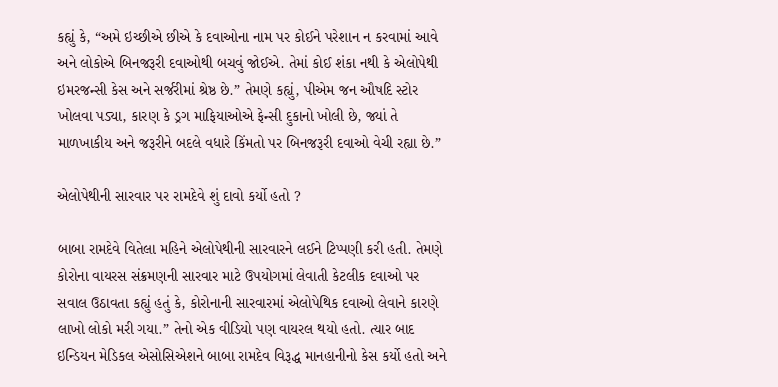કહ્યું કે, “અમે ઇચ્છીએ છીએ કે દવાઓના નામ પર કોઈને પરેશાન ન કરવામાં આવે અને લોકોએ બિનજરૂરી દવાઓથી બચવું જોઈએ. તેમાં કોઈ શંકા નથી કે એલોપેથી ઇમરજન્સી કેસ અને સર્જરીમાં શ્રેષ્ઠ છે.” તેમણે કહ્યું, પીએમ જન ઔષદિ સ્ટોર ખોલવા પડ્યા, કારણ કે ડ્રગ માફિયાઓએ ફેન્સી દુકાનો ખોલી છે, જ્યાં તે માળખાકીય અને જરૂરીને બદલે વધારે કિંમતો પર બિનજરૂરી દવાઓ વેચી રહ્યા છે.”

એલોપેથીની સારવાર પર રામદેવે શું દાવો કર્યો હતો ?

બાબા રામદેવે વિતેલા મહિને એલોપેથીની સારવારને લઈને ટિપ્પણી કરી હતી. તેમણે કોરોના વાયરસ સંક્રમણની સારવાર માટે ઉપયોગમાં લેવાતી કેટલીક દવાઓ પર સવાલ ઉઠાવતા કહ્યું હતું કે, કોરોનાની સારવારમાં એલોપેથિક દવાઓ લેવાને કારણે લાખો લોકો મરી ગયા.” તેનો એક વીડિયો પણ વાયરલ થયો હતો. ત્યાર બાદ ઇન્ડિયન મેડિકલ એસોસિએશને બાબા રામદેવ વિરૂદ્ધ માનહાનીનો કેસ કર્યો હતો અને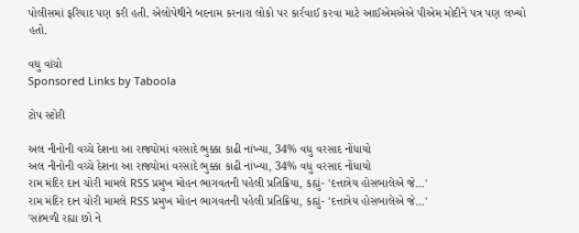પોલીસમાં ફરિયાદ પણ કરી હતી. એલોપેથીને બદનામ કરનારા લોકો પર કાર્રવાઈ કરવા માટે આઈએમએએ પીએમ મોદીને પત્ર પણ લખ્યો હતો.

વધુ વાંચો
Sponsored Links by Taboola

ટોપ સ્ટોરી

અલ નીનોની વચ્ચે દેશના આ રાજ્યોમાં વરસાદે ભુક્કા કાઢી નાંખ્યા, 34% વધુ વરસાદ નોંધાયો
અલ નીનોની વચ્ચે દેશના આ રાજ્યોમાં વરસાદે ભુક્કા કાઢી નાંખ્યા, 34% વધુ વરસાદ નોંધાયો
રામ મંદિર દાન ચોરી મામલે RSS પ્રમુખ મોહન ભાગવતની પહેલી પ્રતિક્રિયા, કહ્યું- 'દત્તાત્રેય હોસબાલેએ જે...'
રામ મંદિર દાન ચોરી મામલે RSS પ્રમુખ મોહન ભાગવતની પહેલી પ્રતિક્રિયા, કહ્યું- 'દત્તાત્રેય હોસબાલેએ જે...'
'સાંભળી રહ્યા છો ને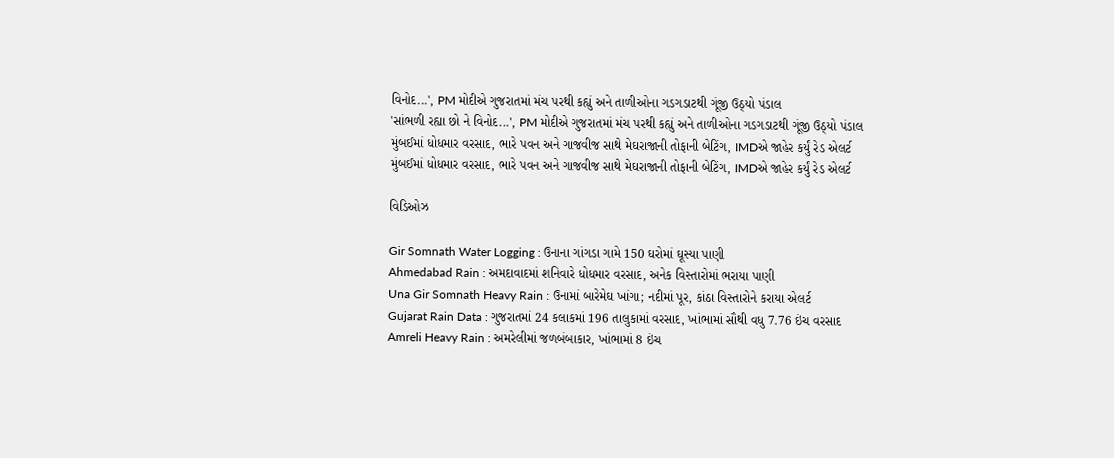વિનોદ...', PM મોદીએ ગુજરાતમાં મંચ પરથી કહ્યું અને તાળીઓના ગડગડાટથી ગૂંજી ઉઠ્યો પંડાલ
'સાંભળી રહ્યા છો ને વિનોદ...', PM મોદીએ ગુજરાતમાં મંચ પરથી કહ્યું અને તાળીઓના ગડગડાટથી ગૂંજી ઉઠ્યો પંડાલ
મુંબઈમાં ધોધમાર વરસાદ, ભારે પવન અને ગાજવીજ સાથે મેઘરાજાની તોફાની બેટિંગ, IMDએ જાહેર કર્યું રેડ એલર્ટ
મુંબઈમાં ધોધમાર વરસાદ, ભારે પવન અને ગાજવીજ સાથે મેઘરાજાની તોફાની બેટિંગ, IMDએ જાહેર કર્યું રેડ એલર્ટ

વિડિઓઝ

Gir Somnath Water Logging : ઉનાના ગાંગડા ગામે 150 ઘરોમાં ઘૂસ્યા પાણી
Ahmedabad Rain : અમદાવાદમાં શનિવારે ધોધમાર વરસાદ, અનેક વિસ્તારોમાં ભરાયા પાણી
Una Gir Somnath Heavy Rain : ઉનામાં બારેમેઘ ખાંગા; નદીમાં પૂર, કાંઠા વિસ્તારોને કરાયા એલર્ટ
Gujarat Rain Data : ગુજરાતમાં 24 કલાકમાં 196 તાલુકામાં વરસાદ, ખાંભામાં સૌથી વધુ 7.76 ઇંચ વરસાદ
Amreli Heavy Rain : અમરેલીમાં જળબંબાકાર, ખાંભામાં 8 ઇંચ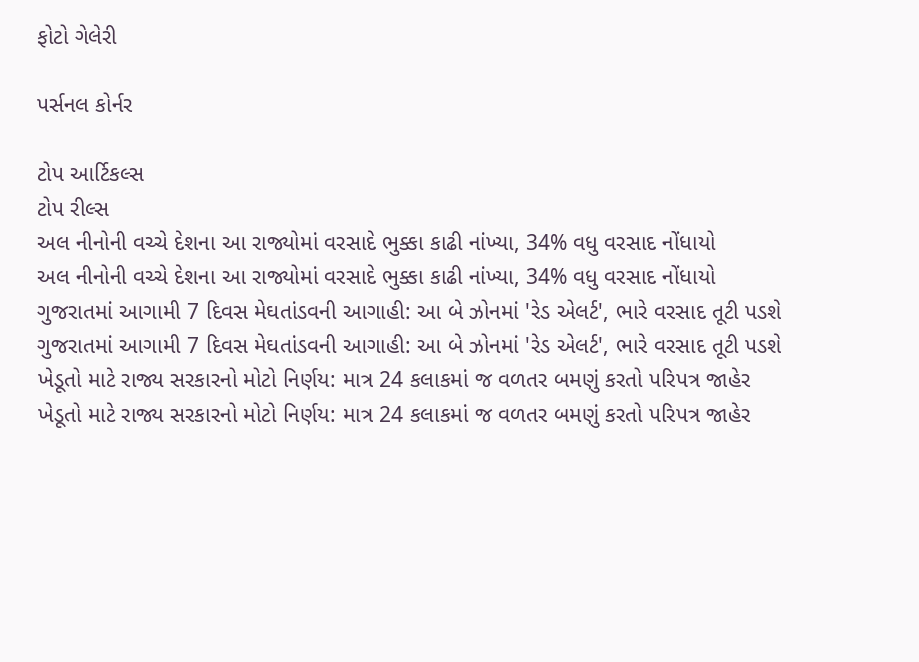ફોટો ગેલેરી

પર્સનલ કોર્નર

ટોપ આર્ટિકલ્સ
ટોપ રીલ્સ
અલ નીનોની વચ્ચે દેશના આ રાજ્યોમાં વરસાદે ભુક્કા કાઢી નાંખ્યા, 34% વધુ વરસાદ નોંધાયો
અલ નીનોની વચ્ચે દેશના આ રાજ્યોમાં વરસાદે ભુક્કા કાઢી નાંખ્યા, 34% વધુ વરસાદ નોંધાયો
ગુજરાતમાં આગામી 7 દિવસ મેઘતાંડવની આગાહી: આ બે ઝોનમાં 'રેડ એલર્ટ', ભારે વરસાદ તૂટી પડશે
ગુજરાતમાં આગામી 7 દિવસ મેઘતાંડવની આગાહી: આ બે ઝોનમાં 'રેડ એલર્ટ', ભારે વરસાદ તૂટી પડશે
ખેડૂતો માટે રાજ્ય સરકારનો મોટો નિર્ણય: માત્ર 24 કલાકમાં જ વળતર બમણું કરતો પરિપત્ર જાહેર
ખેડૂતો માટે રાજ્ય સરકારનો મોટો નિર્ણય: માત્ર 24 કલાકમાં જ વળતર બમણું કરતો પરિપત્ર જાહેર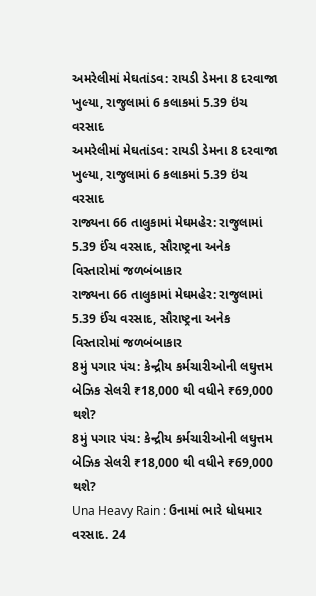અમરેલીમાં મેઘતાંડવ: રાયડી ડેમના 8 દરવાજા ખુલ્યા, રાજુલામાં 6 કલાકમાં 5.39 ઇંચ વરસાદ
અમરેલીમાં મેઘતાંડવ: રાયડી ડેમના 8 દરવાજા ખુલ્યા, રાજુલામાં 6 કલાકમાં 5.39 ઇંચ વરસાદ
રાજ્યના 66 તાલુકામાં મેઘમહેર: રાજુલામાં 5.39 ઈંચ વરસાદ, સૌરાષ્ટ્રના અનેક વિસ્તારોમાં જળબંબાકાર
રાજ્યના 66 તાલુકામાં મેઘમહેર: રાજુલામાં 5.39 ઈંચ વરસાદ, સૌરાષ્ટ્રના અનેક વિસ્તારોમાં જળબંબાકાર
8મું પગાર પંચ: કેન્દ્રીય કર્મચારીઓની લઘુત્તમ બેઝિક સેલરી ₹18,000 થી વધીને ₹69,000 થશે?
8મું પગાર પંચ: કેન્દ્રીય કર્મચારીઓની લઘુત્તમ બેઝિક સેલરી ₹18,000 થી વધીને ₹69,000 થશે?
Una Heavy Rain : ઉનામાં ભારે ધોધમાર વરસાદ. 24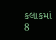કલાકમાં 8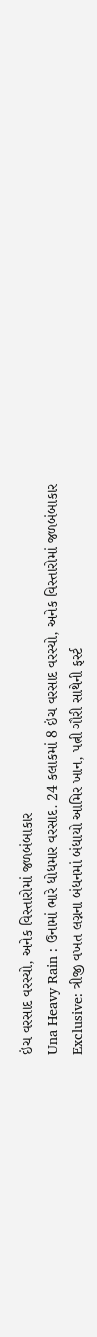ઇંચ વરસાદ વરસ્યો, અનેક વિસ્તારોમાં જળબંબાકાર
Una Heavy Rain : ઉનામાં ભારે ધોધમાર વરસાદ. 24 કલાકમાં 8 ઇંચ વરસાદ વરસ્યો, અનેક વિસ્તારોમાં જળબંબાકાર
Exclusive: ત્રીજી વખત લગ્નના બંધનમાં બંધાયો આમિર ખાન, પત્ની ગૌરી સાથેની ફર્સ્ટ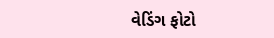વેડિંગ ફોટો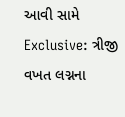આવી સામે
Exclusive: ત્રીજી વખત લગ્નના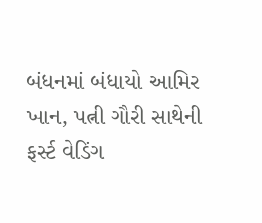બંધનમાં બંધાયો આમિર ખાન, પત્ની ગૌરી સાથેની ફર્સ્ટ વેડિંગ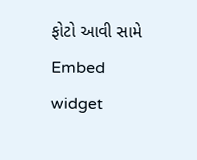ફોટો આવી સામે
Embed widget